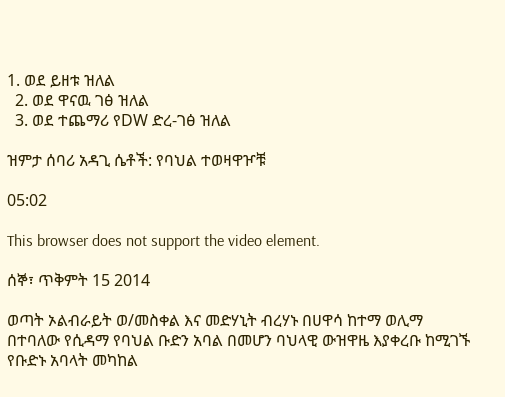1. ወደ ይዘቱ ዝለል
  2. ወደ ዋናዉ ገፅ ዝለል
  3. ወደ ተጨማሪ የDW ድረ-ገፅ ዝለል

ዝምታ ሰባሪ አዳጊ ሴቶች: የባህል ተወዛዋዦቹ

05:02

This browser does not support the video element.

ሰኞ፣ ጥቅምት 15 2014

ወጣት ኦልብራይት ወ/መስቀል እና መድሃኒት ብረሃኑ በሀዋሳ ከተማ ወሊማ በተባለው የሲዳማ የባህል ቡድን አባል በመሆን ባህላዊ ውዝዋዜ እያቀረቡ ከሚገኙ የቡድኑ አባላት መካከል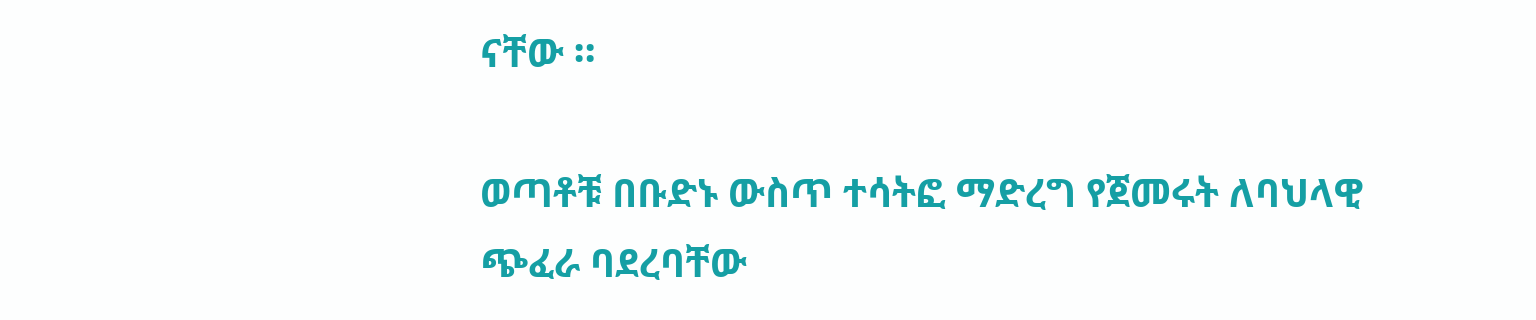ናቸው ።

ወጣቶቹ በቡድኑ ውስጥ ተሳትፎ ማድረግ የጀመሩት ለባህላዊ ጭፈራ ባደረባቸው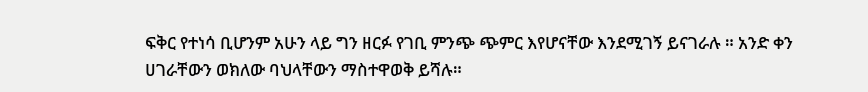ፍቅር የተነሳ ቢሆንም አሁን ላይ ግን ዘርፉ የገቢ ምንጭ ጭምር እየሆናቸው እንደሚገኝ ይናገራሉ ። አንድ ቀን ሀገራቸውን ወክለው ባህላቸውን ማስተዋወቅ ይሻሉ።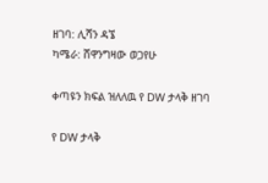ዘገባ: ሊሻን ዳኜ
ካሜራ: ሸዋንግዛው ወጋየሁ

ቀጣዩን ክፍል ዝለለዉ የ DW ታላቅ ዘገባ

የ DW ታላቅ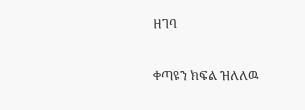ዘገባ

ቀጣዩን ክፍል ዝለለዉ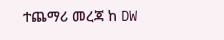ተጨማሪ መረጃ ከ DW